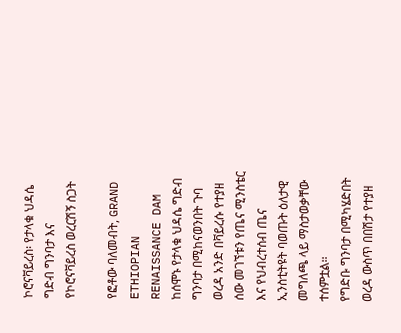ኮሮናቫይረስ፡ የታላቁ ህዳሴ ግድብ ግንባታ እና የኮሮናቫይረስ ወረርሽኝ ስጋት

የፎቶው ባለመብት, GRAND ETHIOPIAN RENAISSANCE DAM
ከሰሞኑ የታላቁ ህዳሴ ግድብ ግንባታ በሚከናወንበት ጉባ ወረዳ አንድ በቫይረሱ የተያዘ ሰው መገኘቱን የጤና ሚንስቴር እና የህብረተሰብ ጤና ኢንስቲትዩት ባወጡት ዕለታዊ መግለጫ ላይ ማስታወቃቸው ተሰምቷል።
የግድቡ ግንባታ በሚካሄድበት ወረዳ ውስጥ በበሽታ የተያዘ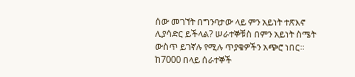ሰው መገኘት በግንባታው ላይ ምን አይነት ተጽእኖ ሊያሳድር ይችላል? ሠራተኞቹስ በምን አይነት ስሜት ውስጥ ይገኛሉ የሚሉ ጥያቄዎችን አጭሮ ነበር።
ከ7000 በላይ ሰራተኞች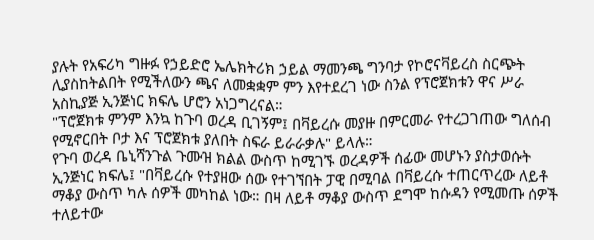ያሉት የአፍሪካ ግዙፉ የኃይድሮ ኤሌክትሪክ ኃይል ማመንጫ ግንባታ የኮሮናቫይረስ ስርጭት ሊያስከትልበት የሚችለውን ጫና ለመቋቋም ምን እየተደረገ ነው ስንል የፕሮጀክቱን ዋና ሥራ አስኪያጅ ኢንጅነር ክፍሌ ሆሮን አነጋግረናል።
"ፕሮጀክቱ ምንም እንኳ ከጉባ ወረዳ ቢገኝም፤ በቫይረሱ መያዙ በምርመራ የተረጋገጠው ግለሰብ የሚኖርበት ቦታ እና ፕሮጀክቱ ያለበት ስፍራ ይራራቃሉ" ይላሉ።
የጉባ ወረዳ ቤኒሻንጉል ጉሙዝ ክልል ውስጥ ከሚገኙ ወረዳዎች ሰፊው መሆኑን ያስታወሱት ኢንጅነር ክፍሌ፤ "በቫይረሱ የተያዘው ሰው የተገኘበት ፓዊ በሚባል በቫይረሱ ተጠርጥረው ለይቶ ማቆያ ውስጥ ካሉ ሰዎች መካከል ነው። በዛ ለይቶ ማቆያ ውስጥ ደግሞ ከሱዳን የሚመጡ ሰዎች ተለይተው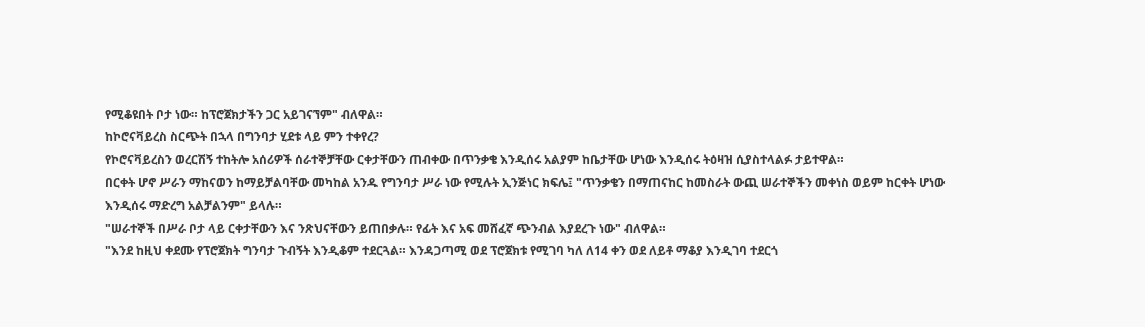የሚቆዩበት ቦታ ነው። ከፕሮጀክታችን ጋር አይገናኘም" ብለዋል።
ከኮሮናቫይረስ ስርጭት በኋላ በግንባታ ሂደቱ ላይ ምን ተቀየረ?
የኮሮናቫይረስን ወረርሽኝ ተከትሎ አሰሪዎች ሰራተኞቻቸው ርቀታቸውን ጠብቀው በጥንቃቄ እንዲሰሩ አልያም ከቤታቸው ሆነው እንዲሰሩ ትዕዛዝ ሲያስተላልፉ ታይተዋል።
በርቀት ሆኖ ሥራን ማከናወን ከማይቻልባቸው መካከል አንዱ የግንባታ ሥራ ነው የሚሉት ኢንጅነር ክፍሌ፤ "ጥንቃቄን በማጠናከር ከመስራት ውጪ ሠራተኞችን መቀነስ ወይም ከርቀት ሆነው እንዲሰሩ ማድረግ አልቻልንም" ይላሉ።
"ሠራተኞች በሥራ ቦታ ላይ ርቀታቸውን እና ንጽህናቸውን ይጠበቃሉ። የፊት እና አፍ መሸፈኛ ጭንብል እያደረጉ ነው" ብለዋል።
"እንደ ከዚህ ቀደሙ የፕሮጀክት ግንባታ ጉብኝት እንዲቆም ተደርጓል። እንዳጋጣሚ ወደ ፕሮጀክቱ የሚገባ ካለ ለ14 ቀን ወደ ለይቶ ማቆያ እንዲገባ ተደርጎ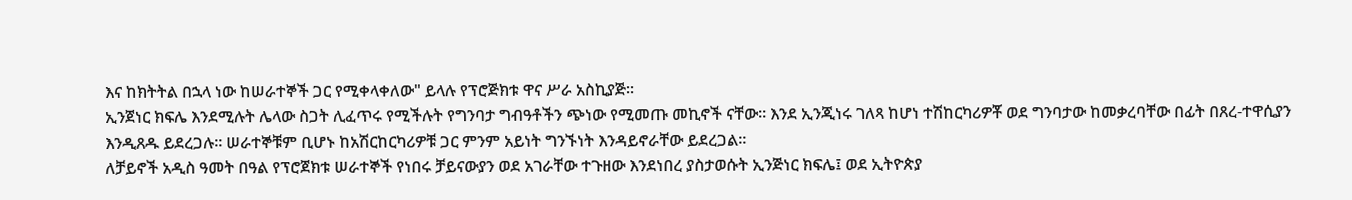እና ከክትትል በኋላ ነው ከሠራተኞች ጋር የሚቀላቀለው" ይላሉ የፕሮጅክቱ ዋና ሥራ አስኪያጅ።
ኢንጀነር ክፍሌ እንደሚሉት ሌላው ስጋት ሊፈጥሩ የሚችሉት የግንባታ ግብዓቶችን ጭነው የሚመጡ መኪኖች ናቸው። እንደ ኢንጂነሩ ገለጻ ከሆነ ተሽከርካሪዎቾ ወደ ግንባታው ከመቃረባቸው በፊት በጸረ-ተዋሲያን እንዲጸዱ ይደረጋሉ። ሠራተኞቹም ቢሆኑ ከአሽርከርካሪዎቹ ጋር ምንም አይነት ግንኙነት እንዳይኖራቸው ይደረጋል።
ለቻይኖች አዲስ ዓመት በዓል የፕሮጀክቱ ሠራተኞች የነበሩ ቻይናውያን ወደ አገራቸው ተጉዘው እንደነበረ ያስታወሱት ኢንጅነር ክፍሌ፤ ወደ ኢትዮጵያ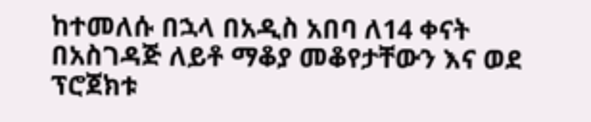ከተመለሱ በኋላ በአዲስ አበባ ለ14 ቀናት በአስገዳጅ ለይቶ ማቆያ መቆየታቸውን እና ወደ ፕሮጀክቱ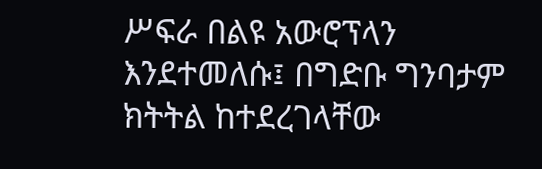ሥፍራ በልዩ አውሮፕላን እንደተመለሱ፤ በግድቡ ግንባታም ክትትል ከተደረገላቸው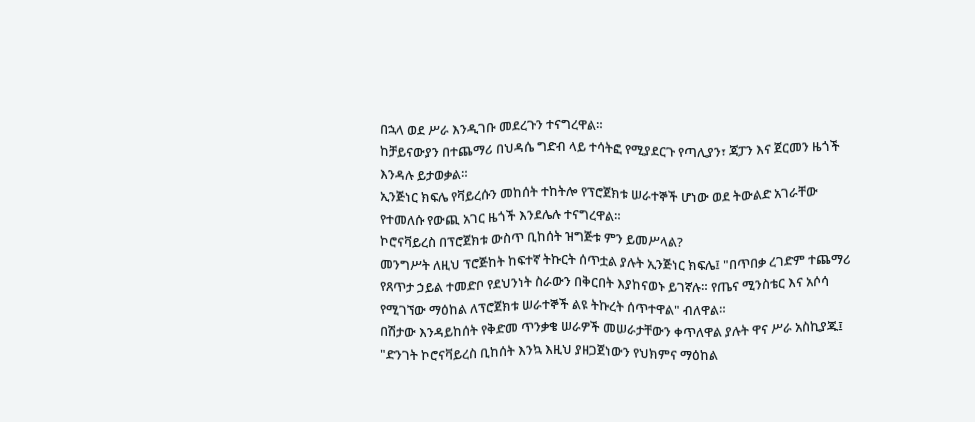በኋላ ወደ ሥራ እንዲገቡ መደረጉን ተናግረዋል።
ከቻይናውያን በተጨማሪ በህዳሴ ግድብ ላይ ተሳትፎ የሚያደርጉ የጣሊያን፣ ጃፓን እና ጀርመን ዜጎች እንዳሉ ይታወቃል።
ኢንጅነር ክፍሌ የቫይረሱን መከሰት ተከትሎ የፕሮጀክቱ ሠራተኞች ሆነው ወደ ትውልድ አገራቸው የተመለሱ የውጪ አገር ዜጎች እንደሌሉ ተናግረዋል።
ኮሮናቫይረስ በፕሮጀክቱ ውስጥ ቢከሰት ዝግጅቱ ምን ይመሥላል?
መንግሥት ለዚህ ፕሮጅከት ከፍተኛ ትኩርት ሰጥቷል ያሉት ኢንጅነር ክፍሌ፤ "በጥበቃ ረገድም ተጨማሪ የጸጥታ ኃይል ተመድቦ የደህንነት ስራውን በቅርበት እያከናወኑ ይገኛሉ። የጤና ሚንስቴር እና አሶሳ የሚገኘው ማዕከል ለፕሮጀክቱ ሠራተኞች ልዩ ትኩረት ሰጥተዋል" ብለዋል።
በሽታው እንዳይከሰት የቅድመ ጥንቃቄ ሠራዎች መሠራታቸውን ቀጥለዋል ያሉት ዋና ሥራ አስኪያጁ፤ "ድንገት ኮሮናቫይረስ ቢከሰት እንኳ እዚህ ያዘጋጀነውን የህክምና ማዕከል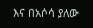እና በአሶሳ ያለው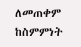ለመጠቀም ከስምምነት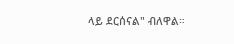ላይ ደርሰናል" ብለዋል።